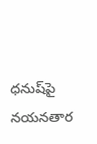ధనుష్‌పై నయనతార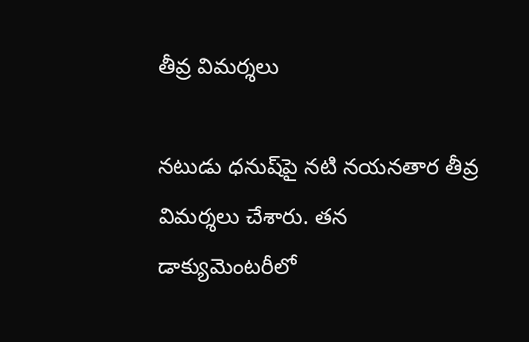తీవ్ర విమర్శలు

నటుడు ధనుష్‌పై నటి నయనతార తీవ్ర విమర్శలు చేశారు. తన డాక్యుమెంటరీలో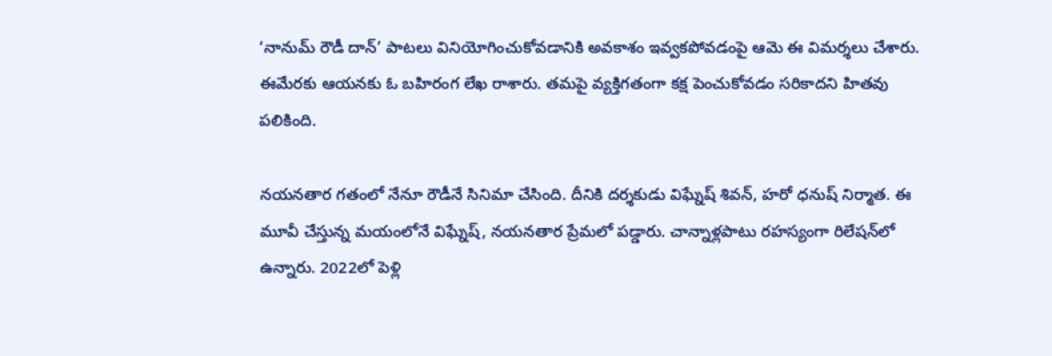‘నానుమ్‌ రౌడీ దాన్‌’ పాటలు వినియోగించుకోవడానికి అవకాశం ఇవ్వకపోవడంపై ఆమె ఈ విమర్శలు చేశారు. ఈమేరకు ఆయనకు ఓ బహిరంగ లేఖ రాశారు. తమపై వ్యక్తిగతంగా కక్ష పెంచుకోవడం సరికాదని హితవు పలికింది.

నయనతార గతంలో నేనూ రౌడీనే సినిమా చేసింది. దీనికి దర్శకుడు విఘ్నేష్‌ శివన్‌, హరో ధనుష్‌ నిర్మాత. ఈ మూవీ చేస్తున్న మయంలోనే విఘ్నేష్‌, నయనతార ప్రేమలో పడ్డారు. చాన్నాళ్లపాటు రహస్యంగా రిలేషన్‌లో ఉన్నారు. 2022లో పెళ్లి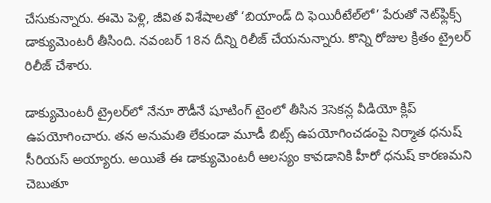చేసుకున్నారు. ఈమె పెళ్లి, జీవిత విశేషాలతో ‘బియాండ్ ది ఫెయిరీటేల్‌లో’ పేరుతో నెట్‌ఫ్లిక్స్ డాక్యుమెంటరీ తీసింది. నవంబర్‌ 18న దీన్ని రిలీజ్‌ చేయనున్నారు. కొన్ని రోజుల క్రితం ట్రైలర్‌ రిలీజ్‌ చేశారు.

డాక్యుమెంటరీ ట్రైలర్‌లో నేనూ రౌడీనే షూటింగ్‌ టైంలో తీసిన 3సెకన్ల వీడియో క్లిప్‌ ఉపయోగించారు. తన అనుమతి లేకుండా మూడీ బిట్స్‌ ఉపయోగించడంపై నిర్మాత ధనుష్‌ సీరియస్ అయ్యారు. అయితే ఈ డాక్యుమెంటరీ ఆలస్యం కావడానికి హీరో ధనుష్ కారణమని చెబుతూ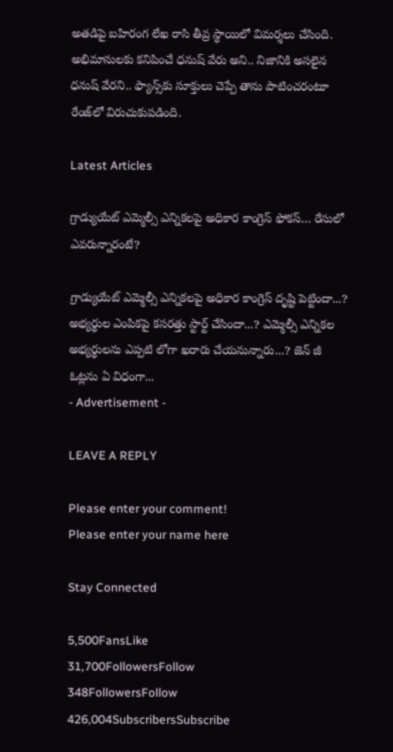అతడిపై బహిరంగ లేఖ రాసి తీవ్ర స్థాయిలో విమర్శలు చేసింది. అభిమానులకు కనిపించే ధనుష్ వేరు అని.. నిజానికి అసలైన ధనుష్ వేరని.. ఫ్యాన్స్‌కు సూక్తులు చెప్పే తాను పాటించరంటూ రేంజ్‌లో విరుచుకుపడింది.

Latest Articles

గ్రాడ్యుయేట్ ఎమ్మెల్సీ ఎన్నికలపై అధికార కాంగ్రెస్ ఫోకస్… రేసులో ఎవరున్నారంటే?

గ్రాడ్యుయేట్ ఎమ్మెల్సీ ఎన్నికలపై అధికార కాంగ్రెస్ దృష్టి పెట్టిందా...? అభ్యర్థుల ఎంపికపై కసరత్తు స్టార్ట్ చేసిందా...? ఎమ్మెల్సీ ఎన్నికల అభ్యర్థులను ఎప్పటి లోగా ఖరారు చేయనున్నారు...? జెన్ జీ ఓట్లను ఏ విధంగా...
- Advertisement -

LEAVE A REPLY

Please enter your comment!
Please enter your name here

Stay Connected

5,500FansLike
31,700FollowersFollow
348FollowersFollow
426,004SubscribersSubscribe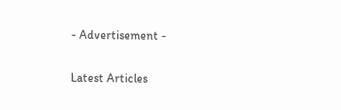- Advertisement -

Latest Articles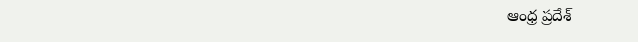ఆంధ్ర ప్రదేశ్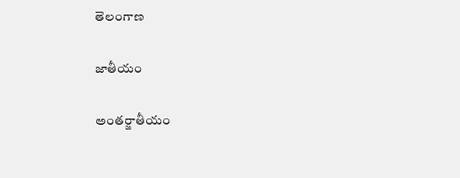తెలంగాణ

జాతీయం

అంతర్జాతీయం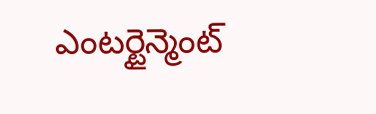ఎంటర్టైన్మెంట్